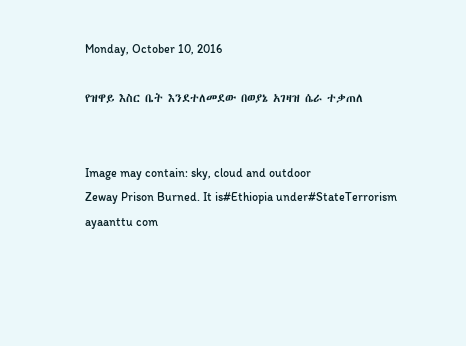Monday, October 10, 2016

የዝዋይ እስር ቤት እንደተለመደው በወያኔ አገዛዝ ሴራ ተቃጠለ


Image may contain: sky, cloud and outdoor
Zeway Prison Burned. It is#Ethiopia under#StateTerrorism
ayaanttu com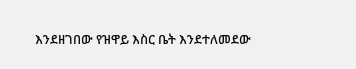እንደዘገበው የዝዋይ እስር ቤት እንደተለመደው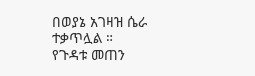በወያኔ አገዛዝ ሴራ ተቃጥሏል ።
የጉዳቱ መጠን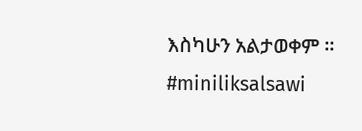እስካሁን አልታወቀም ። #miniliksalsawi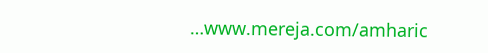…www.mereja.com/amharic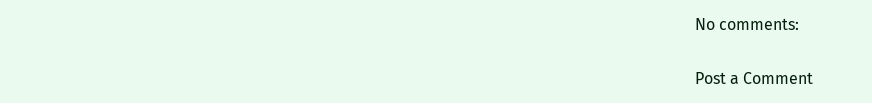No comments:

Post a Comment